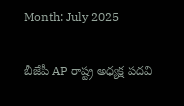Month: July 2025

బీజేపీ AP రాష్ట్ర అధ్యక్ష పదవి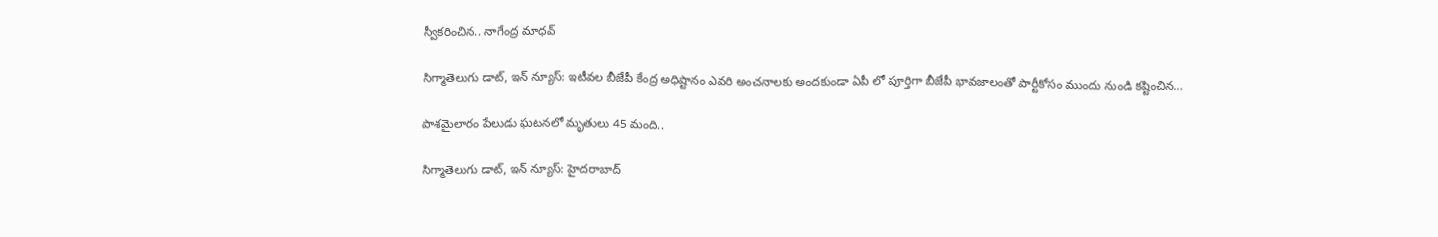స్వీకరించిన.. నాగేంద్ర మాధవ్

సిగ్మాతెలుగు డాట్, ఇన్ న్యూస్: ఇటీవల బీజేపీ కేంద్ర అధిష్టానం ఎవరి అంచనాలకు అందకుండా ఏపీ లో పూర్తిగా బీజేపీ భావజాలంతో పార్టీకోసం ముందు నుండి కష్టించిన…

పాశమైలారం పేలుడు ఘటనలో మృతులు 45 మంది..

సిగ్మాతెలుగు డాట్, ఇన్ న్యూస్: హైదరాబాద్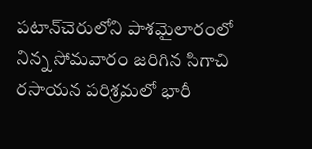పటాన్‌‌చెరులోని పాశమైలారంలో నిన్న సోమవారం జరిగిన సిగాచి రసాయన పరిశ్రమలో భారీ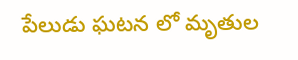పేలుడు ఘటన లో మృతుల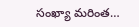సంఖ్యా మరింత…